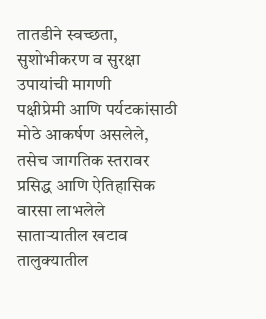तातडीने स्वच्छता,
सुशोभीकरण व सुरक्षा उपायांची मागणी
पक्षीप्रेमी आणि पर्यटकांसाठी मोठे आकर्षण असलेले, तसेच जागतिक स्तरावर प्रसिद्ध आणि ऐतिहासिक वारसा लाभलेले साताऱ्यातील खटाव तालुक्यातील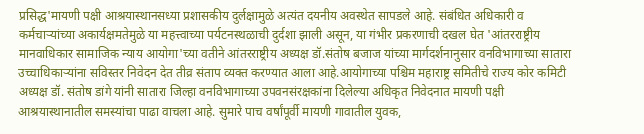प्रसिद्ध'मायणी पक्षी आश्रयास्थानसध्या प्रशासकीय दुर्लक्षामुळे अत्यंत दयनीय अवस्थेत सापडले आहे. संबंधित अधिकारी व कर्मचाऱ्यांच्या अकार्यक्षमतेमुळे या महत्त्वाच्या पर्यटनस्थळाची दुर्दशा झाली असून, या गंभीर प्रकरणाची दखल घेत 'आंतरराष्ट्रीय मानवाधिकार सामाजिक न्याय आयोगा'च्या वतीने आंतरराष्ट्रीय अध्यक्ष डॉ.संतोष बजाज यांच्या मार्गदर्शनानुसार वनविभागाच्या सातारा उच्चाधिकाऱ्यांना सविस्तर निवेदन देत तीव्र संताप व्यक्त करण्यात आला आहे.आयोगाच्या पश्चिम महाराष्ट्र समितीचे राज्य कोर कमिटी अध्यक्ष डॉ. संतोष डांगे यांनी सातारा जिल्हा वनविभागाच्या उपवनसंरक्षकांना दिलेल्या अधिकृत निवेदनात मायणी पक्षी आश्रयास्थानातील समस्यांचा पाढा वाचला आहे. सुमारे पाच वर्षांपूर्वी मायणी गावातील युवक,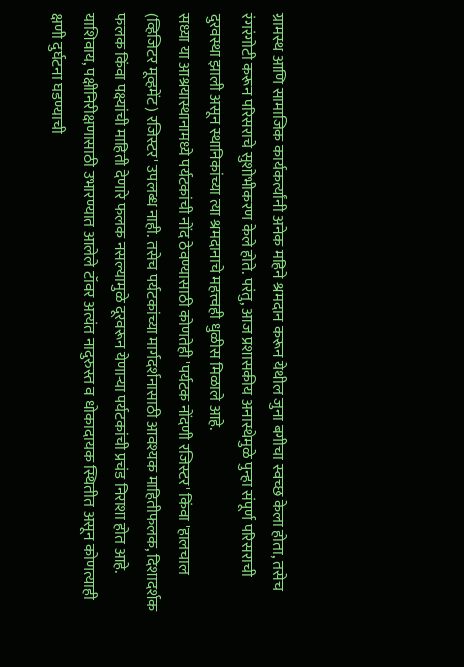ग्रामस्थ आणि सामाजिक कार्यकर्त्यांनी अनेक महिने श्रमदान करून येथील जुना बगीचा स्वच्छ केला होता, तसेच रंगरंगोटी करून परिसराचे सुशोभीकरण केले होते. परंतु, आज प्रशासकीय अनास्थेमुळे पुन्हा संपूर्ण परिसराची दुरवस्था झाली असून स्थानिकांच्या त्या श्रमदानाचे महत्त्वही धुळीस मिळाले आहे.
सध्या या आश्रयास्थानामध्ये पर्यटकांची नोंद ठेवण्यासाठी कोणतेही 'पर्यटक नोंदणी रजिस्टर' किंवा 'हालचाल (व्हिजिटर मूव्हमेंट) रजिस्टर' उपलब्ध नाही. तसेच पर्यटकांच्या मार्गदर्शनासाठी आवश्यक माहितीफलक, दिशादर्शक फलक किंवा पक्ष्यांची माहिती देणारे फलक नसल्यामुळे दूरवरून येणाऱ्या पर्यटकांची प्रचंड निराशा होत आहे. याशिवाय, पक्षीनिरीक्षणासाठी उभारण्यात आलेले टॉवर अत्यंत नादुरुस्त व धोकादायक स्थितीत असून कोणत्याही क्षणी दुर्घटना घडण्याची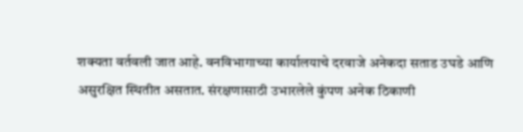शक्यता वर्तवली जात आहे. वनविभागाच्या कार्यालयाचे दरवाजे अनेकदा सताड उघडे आणि असुरक्षित स्थितीत असतात. संरक्षणासाठी उभारलेले कुंपण अनेक ठिकाणी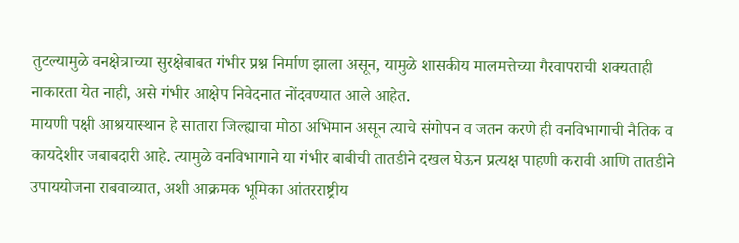तुटल्यामुळे वनक्षेत्राच्या सुरक्षेबाबत गंभीर प्रश्न निर्माण झाला असून, यामुळे शासकीय मालमत्तेच्या गैरवापराची शक्यताही नाकारता येत नाही, असे गंभीर आक्षेप निवेदनात नोंदवण्यात आले आहेत.
मायणी पक्षी आश्रयास्थान हे सातारा जिल्ह्याचा मोठा अभिमान असून त्याचे संगोपन व जतन करणे ही वनविभागाची नैतिक व कायदेशीर जबाबदारी आहे. त्यामुळे वनविभागाने या गंभीर बाबीची तातडीने दखल घेऊन प्रत्यक्ष पाहणी करावी आणि तातडीने उपाययोजना राबवाव्यात, अशी आक्रमक भूमिका आंतरराष्ट्रीय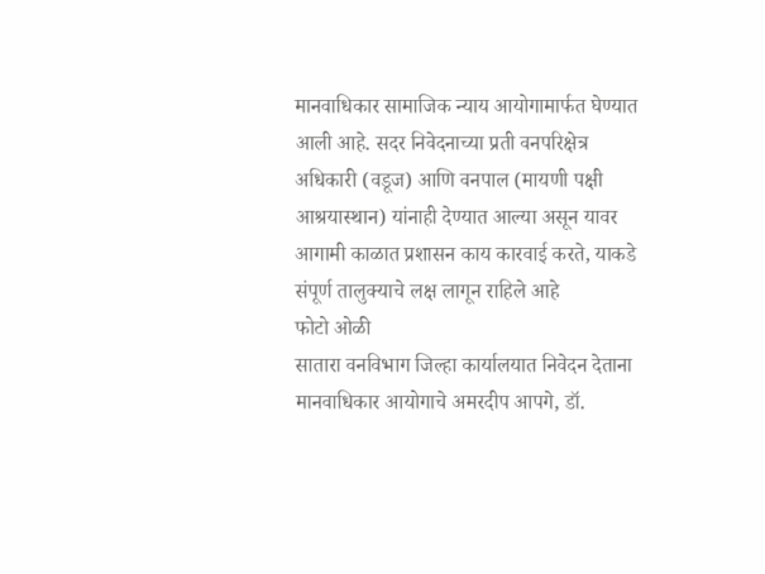मानवाधिकार सामाजिक न्याय आयोगामार्फत घेण्यात आली आहे. सदर निवेदनाच्या प्रती वनपरिक्षेत्र अधिकारी (वडूज) आणि वनपाल (मायणी पक्षी आश्रयास्थान) यांनाही देण्यात आल्या असून यावर आगामी काळात प्रशासन काय कारवाई करते, याकडे संपूर्ण तालुक्याचे लक्ष लागून राहिले आहे
फोटो ओळी
सातारा वनविभाग जिल्हा कार्यालयात निवेदन देताना मानवाधिकार आयोगाचे अमरदीप आपगे, डॉ.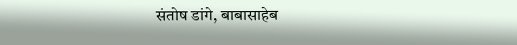संतोष डांगे, बाबासाहेब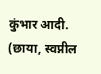कुंभार आदी. (छाया, स्वप्नील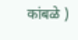कांबळे )